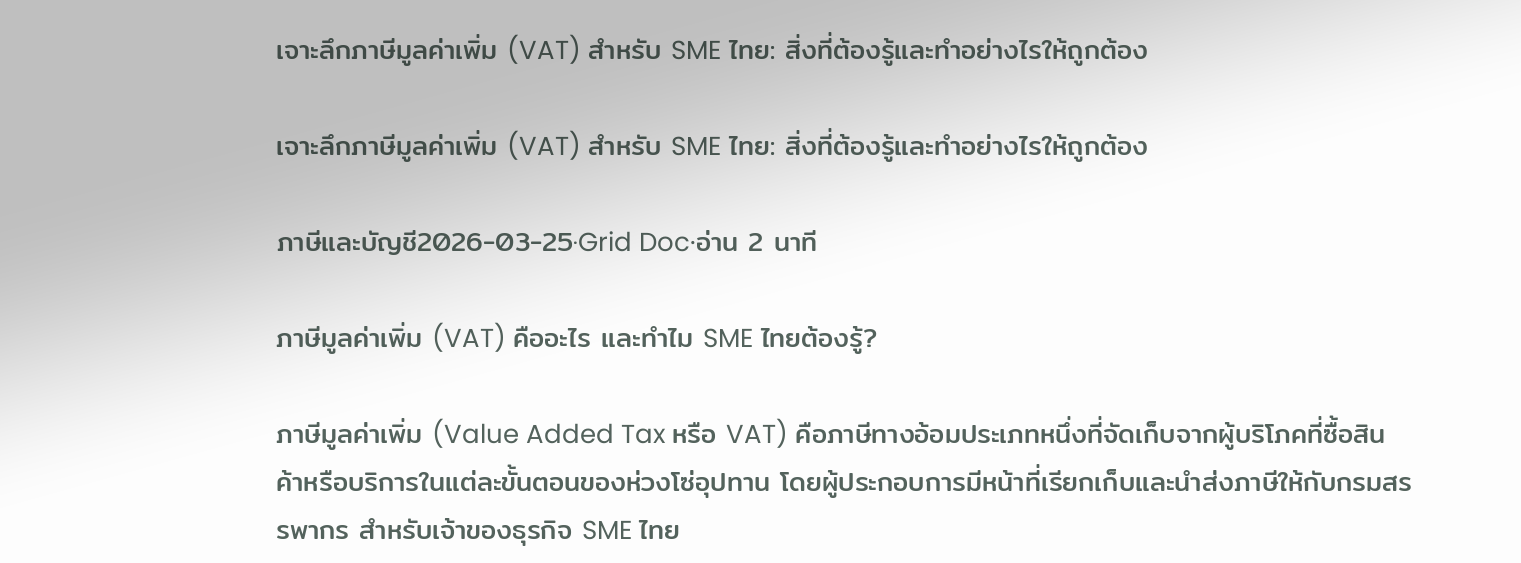เจาะลึกภาษีมูลค่าเพิ่ม (VAT) สำหรับ SME ไทย: สิ่งที่ต้องรู้และทำอย่างไรให้ถูกต้อง

เจาะลึกภาษีมูลค่าเพิ่ม (VAT) สำหรับ SME ไทย: สิ่งที่ต้องรู้และทำอย่างไรให้ถูกต้อง

ภาษีและบัญชี2026-03-25·Grid Doc·อ่าน 2 นาที

ภาษีมูลค่าเพิ่ม (VAT) คืออะไร และทำไม SME ไทยต้องรู้?

ภาษีมูลค่าเพิ่ม (Value Added Tax หรือ VAT) คือภาษีทางอ้อมประเภทหนึ่งที่จัดเก็บจากผู้บริโภคที่ซื้อสินค้าหรือบริการในแต่ละขั้นตอนของห่วงโซ่อุปทาน โดยผู้ประกอบการมีหน้าที่เรียกเก็บและนำส่งภาษีให้กับกรมสรรพากร สำหรับเจ้าของธุรกิจ SME ไทย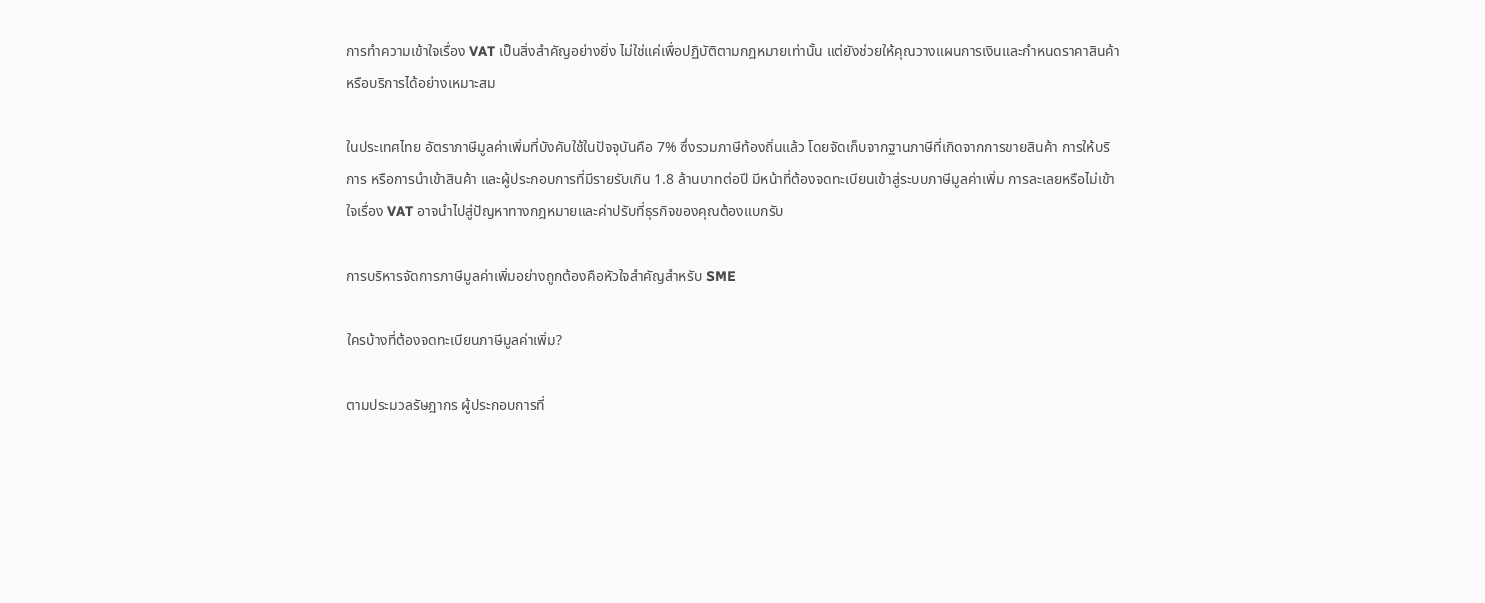การทำความเข้าใจเรื่อง VAT เป็นสิ่งสำคัญอย่างยิ่ง ไม่ใช่แค่เพื่อปฏิบัติตามกฎหมายเท่านั้น แต่ยังช่วยให้คุณวางแผนการเงินและกำหนดราคาสินค้าหรือบริการได้อย่างเหมาะสม

ในประเทศไทย อัตราภาษีมูลค่าเพิ่มที่บังคับใช้ในปัจจุบันคือ 7% ซึ่งรวมภาษีท้องถิ่นแล้ว โดยจัดเก็บจากฐานภาษีที่เกิดจากการขายสินค้า การให้บริการ หรือการนำเข้าสินค้า และผู้ประกอบการที่มีรายรับเกิน 1.8 ล้านบาทต่อปี มีหน้าที่ต้องจดทะเบียนเข้าสู่ระบบภาษีมูลค่าเพิ่ม การละเลยหรือไม่เข้าใจเรื่อง VAT อาจนำไปสู่ปัญหาทางกฎหมายและค่าปรับที่ธุรกิจของคุณต้องแบกรับ

การบริหารจัดการภาษีมูลค่าเพิ่มอย่างถูกต้องคือหัวใจสำคัญสำหรับ SME

ใครบ้างที่ต้องจดทะเบียนภาษีมูลค่าเพิ่ม?

ตามประมวลรัษฎากร ผู้ประกอบการที่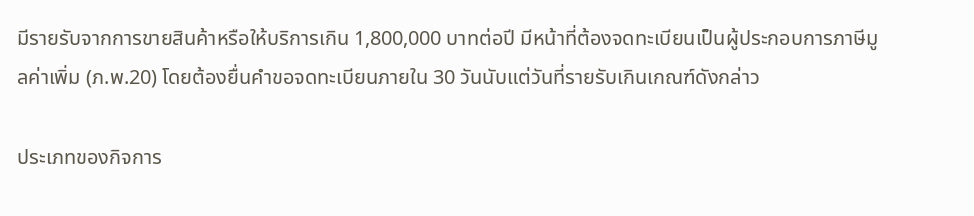มีรายรับจากการขายสินค้าหรือให้บริการเกิน 1,800,000 บาทต่อปี มีหน้าที่ต้องจดทะเบียนเป็นผู้ประกอบการภาษีมูลค่าเพิ่ม (ภ.พ.20) โดยต้องยื่นคำขอจดทะเบียนภายใน 30 วันนับแต่วันที่รายรับเกินเกณฑ์ดังกล่าว

ประเภทของกิจการ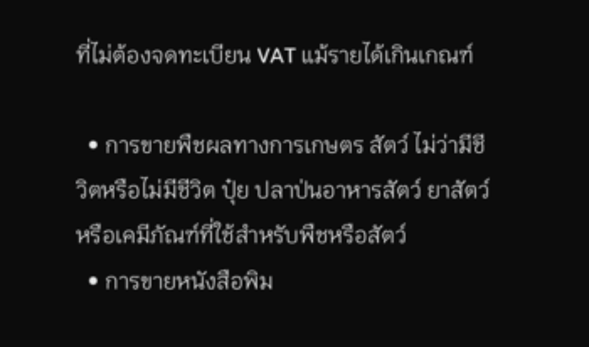ที่ไม่ต้องจดทะเบียน VAT แม้รายได้เกินเกณฑ์

  • การขายพืชผลทางการเกษตร สัตว์ ไม่ว่ามีชีวิตหรือไม่มีชีวิต ปุ๋ย ปลาป่นอาหารสัตว์ ยาสัตว์ หรือเคมีภัณฑ์ที่ใช้สำหรับพืชหรือสัตว์
  • การขายหนังสือพิม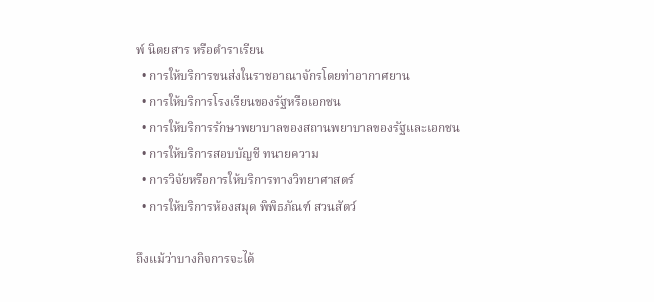พ์ นิตยสาร หรือตำราเรียน
  • การให้บริการขนส่งในราชอาณาจักรโดยท่าอากาศยาน
  • การให้บริการโรงเรียนของรัฐหรือเอกชน
  • การให้บริการรักษาพยาบาลของสถานพยาบาลของรัฐและเอกชน
  • การให้บริการสอบบัญชี ทนายความ
  • การวิจัยหรือการให้บริการทางวิทยาศาสตร์
  • การให้บริการห้องสมุด พิพิธภัณฑ์ สวนสัตว์

ถึงแม้ว่าบางกิจการจะได้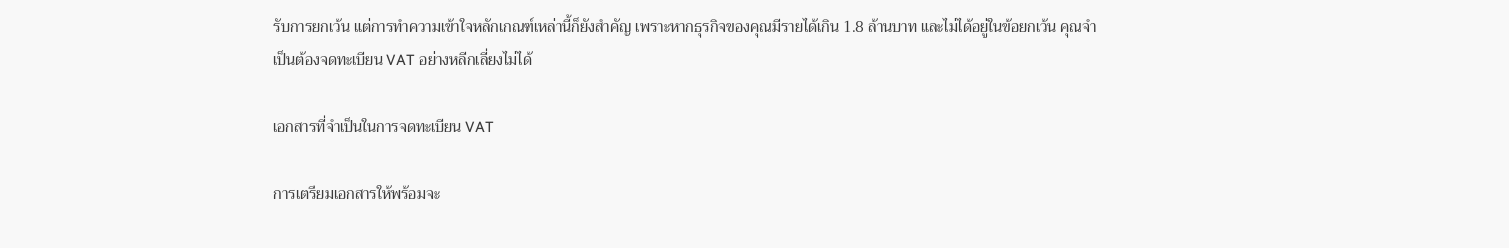รับการยกเว้น แต่การทำความเข้าใจหลักเกณฑ์เหล่านี้ก็ยังสำคัญ เพราะหากธุรกิจของคุณมีรายได้เกิน 1.8 ล้านบาท และไม่ได้อยู่ในข้อยกเว้น คุณจำเป็นต้องจดทะเบียน VAT อย่างหลีกเลี่ยงไม่ได้

เอกสารที่จำเป็นในการจดทะเบียน VAT

การเตรียมเอกสารให้พร้อมจะ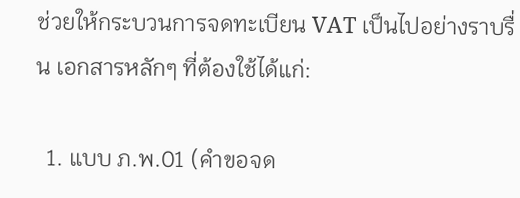ช่วยให้กระบวนการจดทะเบียน VAT เป็นไปอย่างราบรื่น เอกสารหลักๆ ที่ต้องใช้ได้แก่:

  1. แบบ ภ.พ.01 (คำขอจด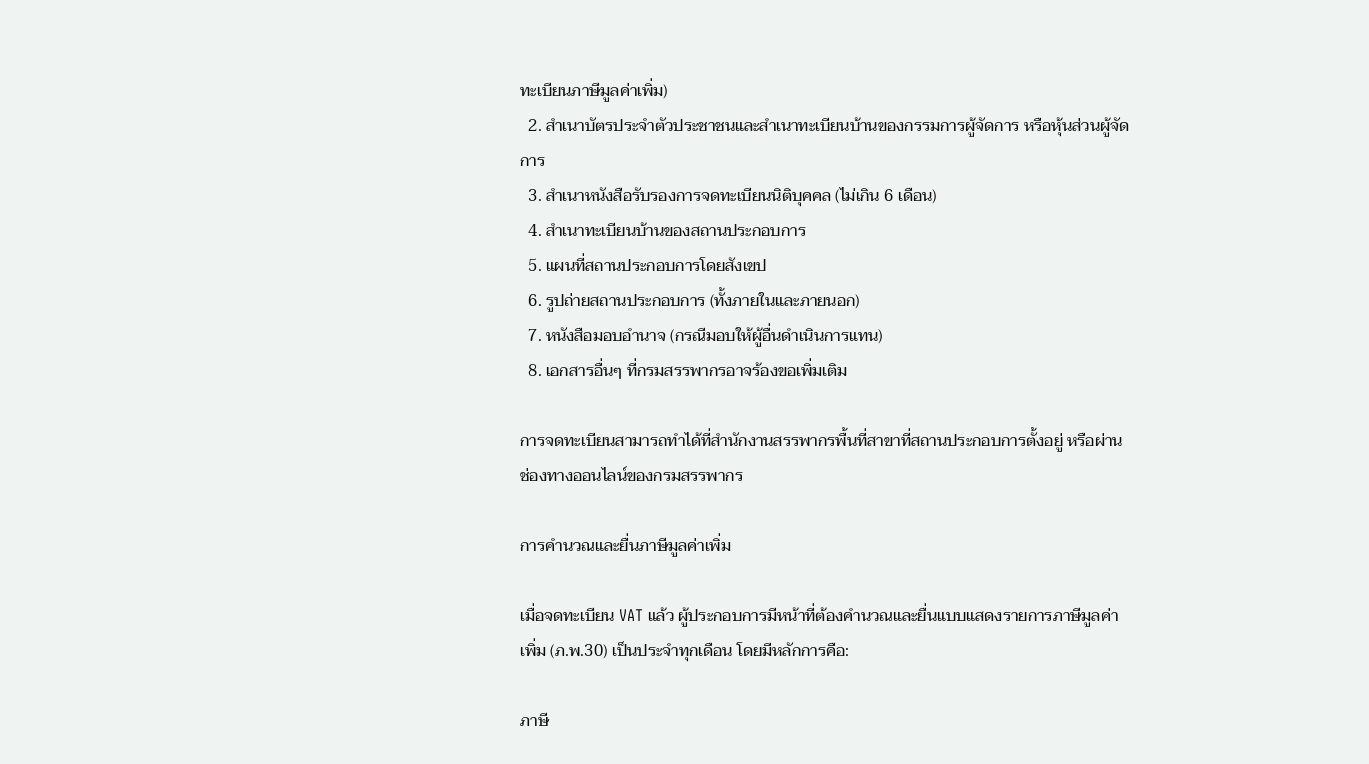ทะเบียนภาษีมูลค่าเพิ่ม)
  2. สำเนาบัตรประจำตัวประชาชนและสำเนาทะเบียนบ้านของกรรมการผู้จัดการ หรือหุ้นส่วนผู้จัดการ
  3. สำเนาหนังสือรับรองการจดทะเบียนนิติบุคคล (ไม่เกิน 6 เดือน)
  4. สำเนาทะเบียนบ้านของสถานประกอบการ
  5. แผนที่สถานประกอบการโดยสังเขป
  6. รูปถ่ายสถานประกอบการ (ทั้งภายในและภายนอก)
  7. หนังสือมอบอำนาจ (กรณีมอบให้ผู้อื่นดำเนินการแทน)
  8. เอกสารอื่นๆ ที่กรมสรรพากรอาจร้องขอเพิ่มเติม

การจดทะเบียนสามารถทำได้ที่สำนักงานสรรพากรพื้นที่สาขาที่สถานประกอบการตั้งอยู่ หรือผ่านช่องทางออนไลน์ของกรมสรรพากร

การคำนวณและยื่นภาษีมูลค่าเพิ่ม

เมื่อจดทะเบียน VAT แล้ว ผู้ประกอบการมีหน้าที่ต้องคำนวณและยื่นแบบแสดงรายการภาษีมูลค่าเพิ่ม (ภ.พ.30) เป็นประจำทุกเดือน โดยมีหลักการคือ:

ภาษี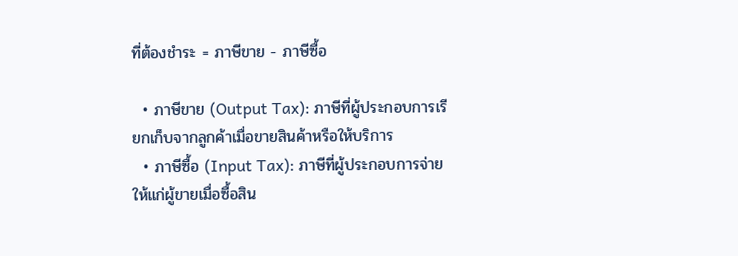ที่ต้องชำระ = ภาษีขาย - ภาษีซื้อ

  • ภาษีขาย (Output Tax): ภาษีที่ผู้ประกอบการเรียกเก็บจากลูกค้าเมื่อขายสินค้าหรือให้บริการ
  • ภาษีซื้อ (Input Tax): ภาษีที่ผู้ประกอบการจ่ายให้แก่ผู้ขายเมื่อซื้อสิน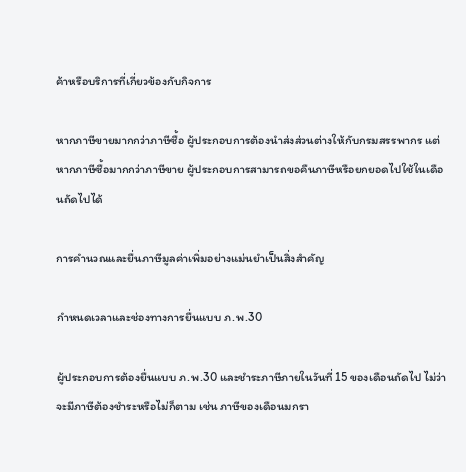ค้าหรือบริการที่เกี่ยวข้องกับกิจการ

หากภาษีขายมากกว่าภาษีซื้อ ผู้ประกอบการต้องนำส่งส่วนต่างให้กับกรมสรรพากร แต่หากภาษีซื้อมากกว่าภาษีขาย ผู้ประกอบการสามารถขอคืนภาษีหรือยกยอดไปใช้ในเดือนถัดไปได้

การคำนวณและยื่นภาษีมูลค่าเพิ่มอย่างแม่นยำเป็นสิ่งสำคัญ

กำหนดเวลาและช่องทางการยื่นแบบ ภ.พ.30

ผู้ประกอบการต้องยื่นแบบ ภ.พ.30 และชำระภาษีภายในวันที่ 15 ของเดือนถัดไป ไม่ว่าจะมีภาษีต้องชำระหรือไม่ก็ตาม เช่น ภาษีของเดือนมกรา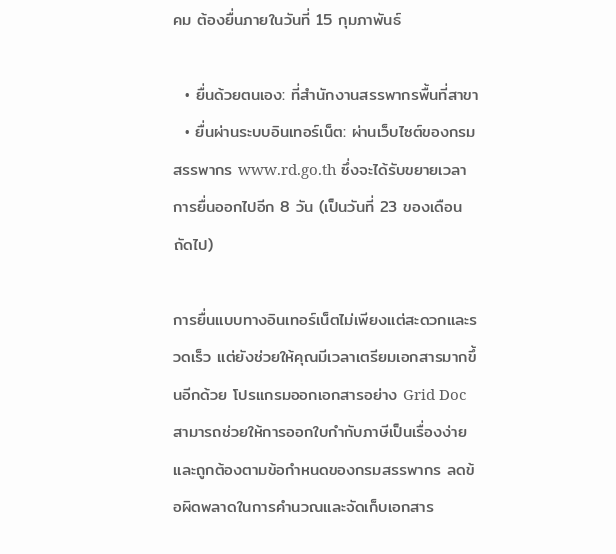คม ต้องยื่นภายในวันที่ 15 กุมภาพันธ์

  • ยื่นด้วยตนเอง: ที่สำนักงานสรรพากรพื้นที่สาขา
  • ยื่นผ่านระบบอินเทอร์เน็ต: ผ่านเว็บไซต์ของกรมสรรพากร www.rd.go.th ซึ่งจะได้รับขยายเวลาการยื่นออกไปอีก 8 วัน (เป็นวันที่ 23 ของเดือนถัดไป)

การยื่นแบบทางอินเทอร์เน็ตไม่เพียงแต่สะดวกและรวดเร็ว แต่ยังช่วยให้คุณมีเวลาเตรียมเอกสารมากขึ้นอีกด้วย โปรแกรมออกเอกสารอย่าง Grid Doc สามารถช่วยให้การออกใบกำกับภาษีเป็นเรื่องง่ายและถูกต้องตามข้อกำหนดของกรมสรรพากร ลดข้อผิดพลาดในการคำนวณและจัดเก็บเอกสาร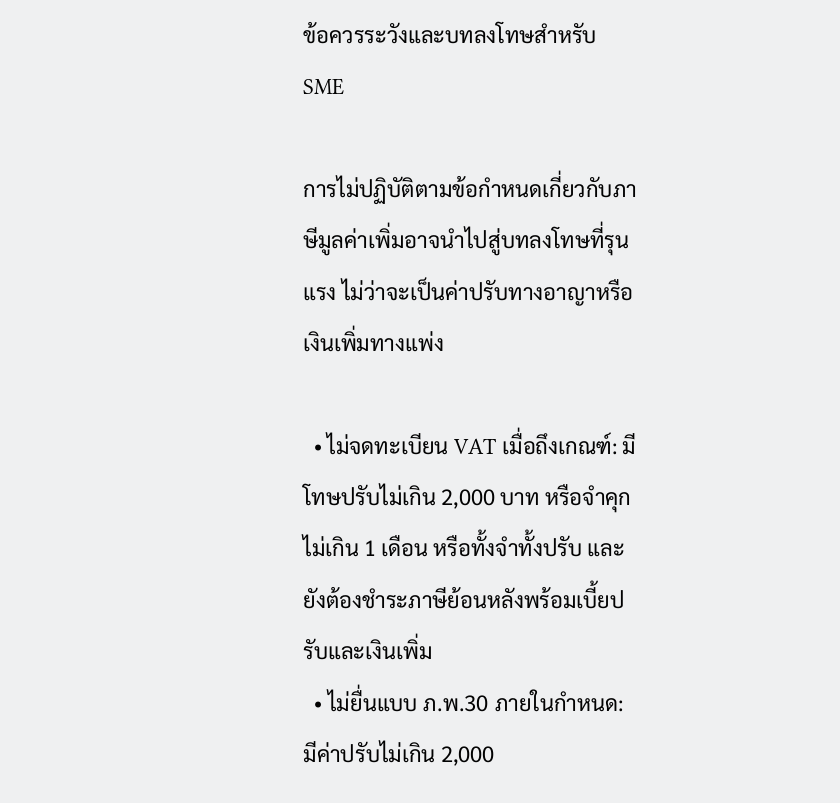ข้อควรระวังและบทลงโทษสำหรับ SME

การไม่ปฏิบัติตามข้อกำหนดเกี่ยวกับภาษีมูลค่าเพิ่มอาจนำไปสู่บทลงโทษที่รุนแรง ไม่ว่าจะเป็นค่าปรับทางอาญาหรือเงินเพิ่มทางแพ่ง

  • ไม่จดทะเบียน VAT เมื่อถึงเกณฑ์: มีโทษปรับไม่เกิน 2,000 บาท หรือจำคุกไม่เกิน 1 เดือน หรือทั้งจำทั้งปรับ และยังต้องชำระภาษีย้อนหลังพร้อมเบี้ยปรับและเงินเพิ่ม
  • ไม่ยื่นแบบ ภ.พ.30 ภายในกำหนด: มีค่าปรับไม่เกิน 2,000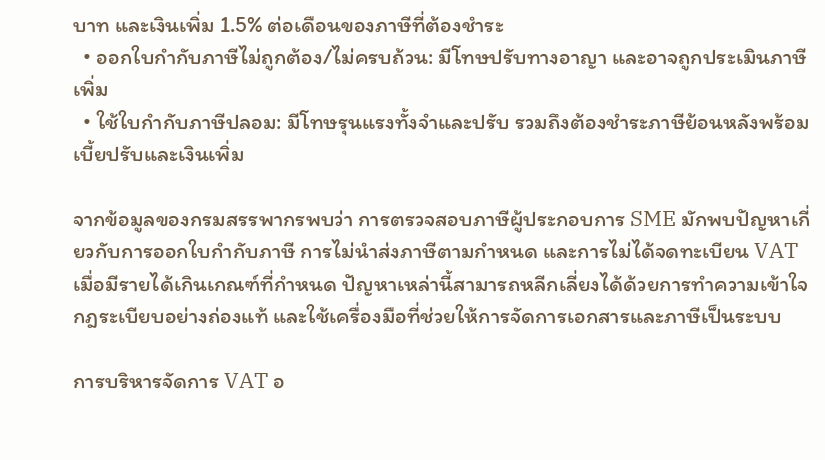บาท และเงินเพิ่ม 1.5% ต่อเดือนของภาษีที่ต้องชำระ
  • ออกใบกำกับภาษีไม่ถูกต้อง/ไม่ครบถ้วน: มีโทษปรับทางอาญา และอาจถูกประเมินภาษีเพิ่ม
  • ใช้ใบกำกับภาษีปลอม: มีโทษรุนแรงทั้งจำและปรับ รวมถึงต้องชำระภาษีย้อนหลังพร้อมเบี้ยปรับและเงินเพิ่ม

จากข้อมูลของกรมสรรพากรพบว่า การตรวจสอบภาษีผู้ประกอบการ SME มักพบปัญหาเกี่ยวกับการออกใบกำกับภาษี การไม่นำส่งภาษีตามกำหนด และการไม่ได้จดทะเบียน VAT เมื่อมีรายได้เกินเกณฑ์ที่กำหนด ปัญหาเหล่านี้สามารถหลีกเลี่ยงได้ด้วยการทำความเข้าใจกฎระเบียบอย่างถ่องแท้ และใช้เครื่องมือที่ช่วยให้การจัดการเอกสารและภาษีเป็นระบบ

การบริหารจัดการ VAT อ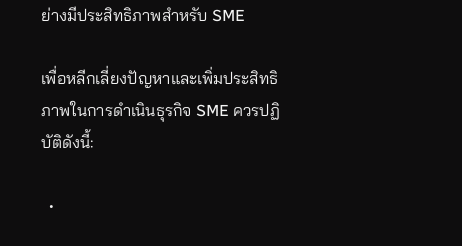ย่างมีประสิทธิภาพสำหรับ SME

เพื่อหลีกเลี่ยงปัญหาและเพิ่มประสิทธิภาพในการดำเนินธุรกิจ SME ควรปฏิบัติดังนี้:

  •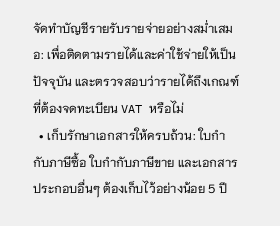จัดทำบัญชีรายรับรายจ่ายอย่างสม่ำเสมอ: เพื่อติดตามรายได้และค่าใช้จ่ายให้เป็นปัจจุบัน และตรวจสอบว่ารายได้ถึงเกณฑ์ที่ต้องจดทะเบียน VAT หรือไม่
  • เก็บรักษาเอกสารให้ครบถ้วน: ใบกำกับภาษีซื้อ ใบกำกับภาษีขาย และเอกสารประกอบอื่นๆ ต้องเก็บไว้อย่างน้อย 5 ปี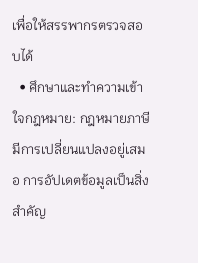เพื่อให้สรรพากรตรวจสอบได้
  • ศึกษาและทำความเข้าใจกฎหมาย: กฎหมายภาษีมีการเปลี่ยนแปลงอยู่เสมอ การอัปเดตข้อมูลเป็นสิ่งสำคัญ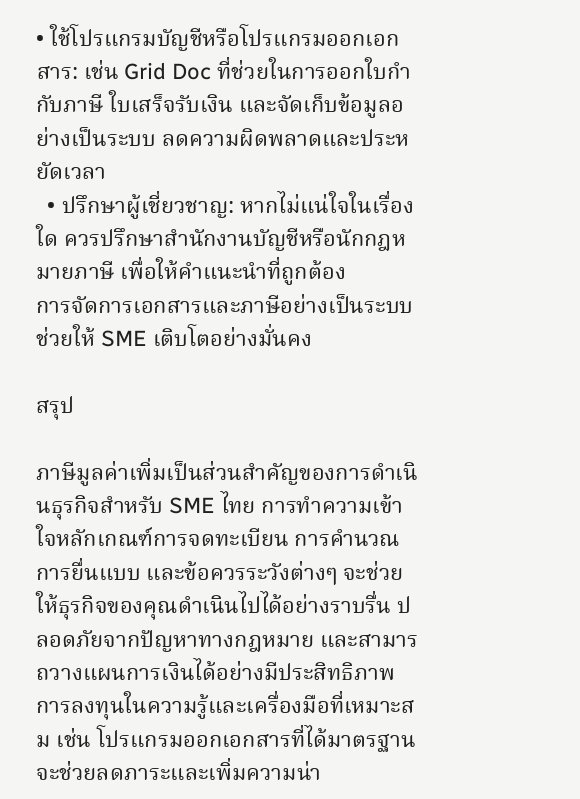• ใช้โปรแกรมบัญชีหรือโปรแกรมออกเอกสาร: เช่น Grid Doc ที่ช่วยในการออกใบกำกับภาษี ใบเสร็จรับเงิน และจัดเก็บข้อมูลอย่างเป็นระบบ ลดความผิดพลาดและประหยัดเวลา
  • ปรึกษาผู้เชี่ยวชาญ: หากไม่แน่ใจในเรื่องใด ควรปรึกษาสำนักงานบัญชีหรือนักกฎหมายภาษี เพื่อให้คำแนะนำที่ถูกต้อง
การจัดการเอกสารและภาษีอย่างเป็นระบบช่วยให้ SME เติบโตอย่างมั่นคง

สรุป

ภาษีมูลค่าเพิ่มเป็นส่วนสำคัญของการดำเนินธุรกิจสำหรับ SME ไทย การทำความเข้าใจหลักเกณฑ์การจดทะเบียน การคำนวณ การยื่นแบบ และข้อควรระวังต่างๆ จะช่วยให้ธุรกิจของคุณดำเนินไปได้อย่างราบรื่น ปลอดภัยจากปัญหาทางกฎหมาย และสามารถวางแผนการเงินได้อย่างมีประสิทธิภาพ การลงทุนในความรู้และเครื่องมือที่เหมาะสม เช่น โปรแกรมออกเอกสารที่ได้มาตรฐาน จะช่วยลดภาระและเพิ่มความน่า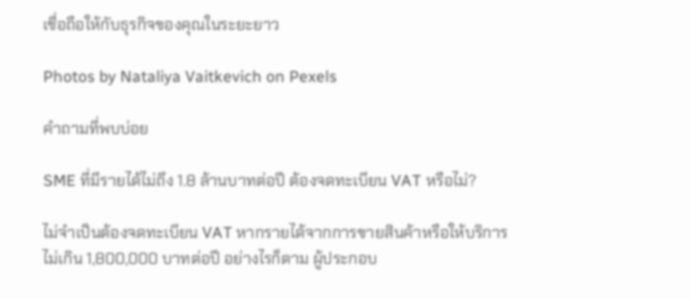เชื่อถือให้กับธุรกิจของคุณในระยะยาว

Photos by Nataliya Vaitkevich on Pexels

คำถามที่พบบ่อย

SME ที่มีรายได้ไม่ถึง 1.8 ล้านบาทต่อปี ต้องจดทะเบียน VAT หรือไม่?

ไม่จำเป็นต้องจดทะเบียน VAT หากรายได้จากการขายสินค้าหรือให้บริการไม่เกิน 1,800,000 บาทต่อปี อย่างไรก็ตาม ผู้ประกอบ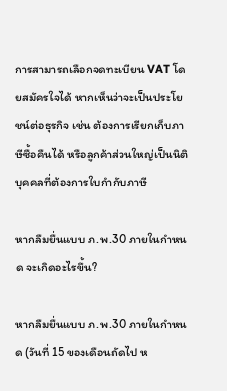การสามารถเลือกจดทะเบียน VAT โดยสมัครใจได้ หากเห็นว่าจะเป็นประโยชน์ต่อธุรกิจ เช่น ต้องการเรียกเก็บภาษีซื้อคืนได้ หรือลูกค้าส่วนใหญ่เป็นนิติบุคคลที่ต้องการใบกำกับภาษี

หากลืมยื่นแบบ ภ.พ.30 ภายในกำหนด จะเกิดอะไรขึ้น?

หากลืมยื่นแบบ ภ.พ.30 ภายในกำหนด (วันที่ 15 ของเดือนถัดไป ห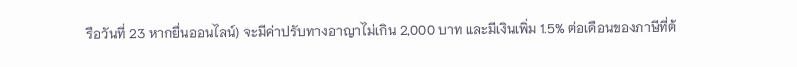รือวันที่ 23 หากยื่นออนไลน์) จะมีค่าปรับทางอาญาไม่เกิน 2,000 บาท และมีเงินเพิ่ม 1.5% ต่อเดือนของภาษีที่ต้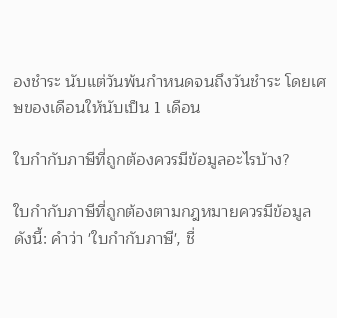องชำระ นับแต่วันพ้นกำหนดจนถึงวันชำระ โดยเศษของเดือนให้นับเป็น 1 เดือน

ใบกำกับภาษีที่ถูกต้องควรมีข้อมูลอะไรบ้าง?

ใบกำกับภาษีที่ถูกต้องตามกฎหมายควรมีข้อมูลดังนี้: คำว่า 'ใบกำกับภาษี', ชื่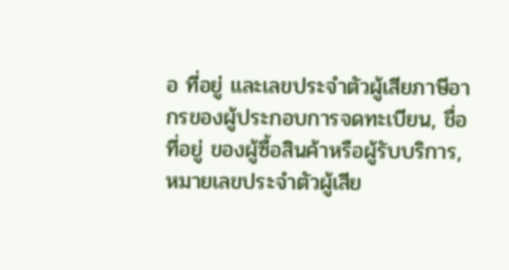อ ที่อยู่ และเลขประจำตัวผู้เสียภาษีอากรของผู้ประกอบการจดทะเบียน, ชื่อ ที่อยู่ ของผู้ซื้อสินค้าหรือผู้รับบริการ, หมายเลขประจำตัวผู้เสีย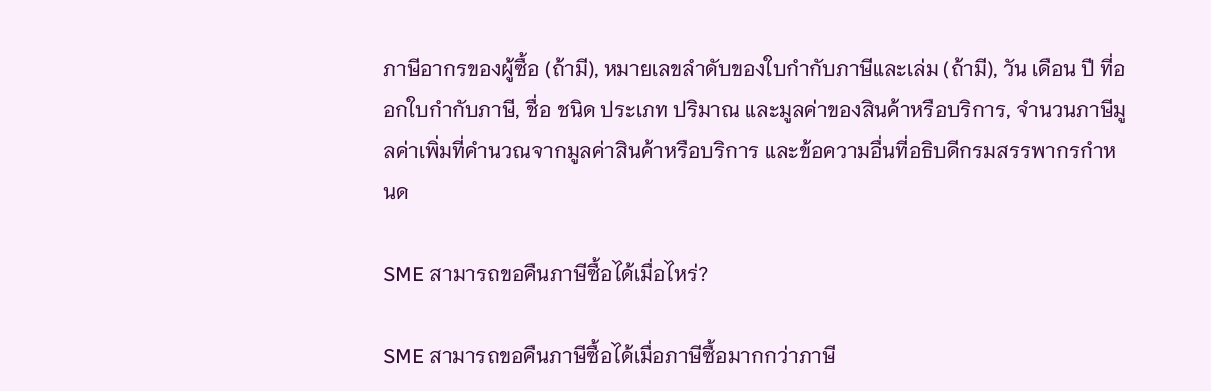ภาษีอากรของผู้ซื้อ (ถ้ามี), หมายเลขลำดับของใบกำกับภาษีและเล่ม (ถ้ามี), วัน เดือน ปี ที่ออกใบกำกับภาษี, ชื่อ ชนิด ประเภท ปริมาณ และมูลค่าของสินค้าหรือบริการ, จำนวนภาษีมูลค่าเพิ่มที่คำนวณจากมูลค่าสินค้าหรือบริการ และข้อความอื่นที่อธิบดีกรมสรรพากรกำหนด

SME สามารถขอคืนภาษีซื้อได้เมื่อไหร่?

SME สามารถขอคืนภาษีซื้อได้เมื่อภาษีซื้อมากกว่าภาษี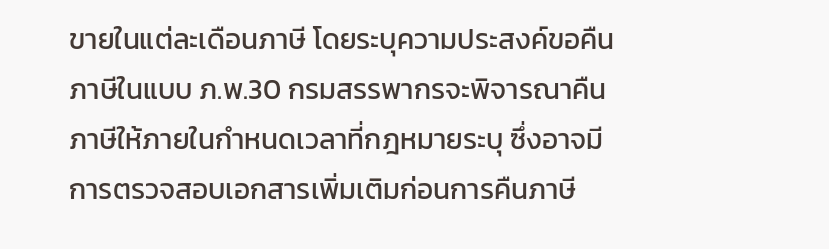ขายในแต่ละเดือนภาษี โดยระบุความประสงค์ขอคืนภาษีในแบบ ภ.พ.30 กรมสรรพากรจะพิจารณาคืนภาษีให้ภายในกำหนดเวลาที่กฎหมายระบุ ซึ่งอาจมีการตรวจสอบเอกสารเพิ่มเติมก่อนการคืนภาษี